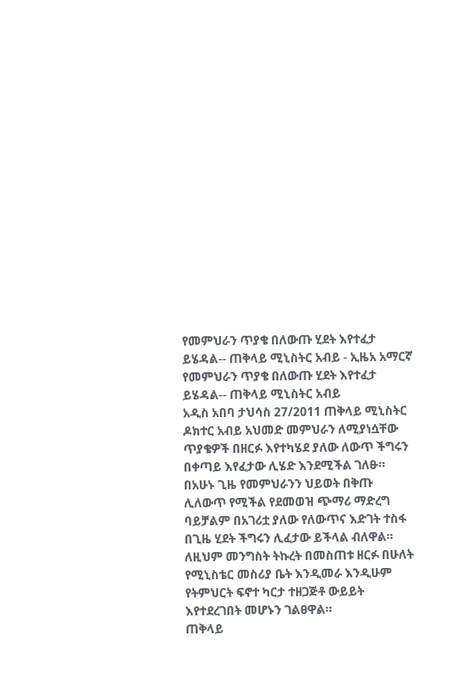የመምህራን ጥያቄ በለውጡ ሂደት እየተፈታ ይሄዳል-- ጠቅላይ ሚኒስትር አብይ - ኢዜአ አማርኛ
የመምህራን ጥያቄ በለውጡ ሂደት እየተፈታ ይሄዳል-- ጠቅላይ ሚኒስትር አብይ
አዲስ አበባ ታህሳስ 27/2011 ጠቅላይ ሚኒስትር ዶክተር አብይ አህመድ መምህራን ለሚያነሷቸው ጥያቄዎች በዘርፉ እየተካሄደ ያለው ለውጥ ችግሩን በቀጣይ እየፈታው ሊሄድ እንደሚችል ገለፁ።
በአሁኑ ጊዜ የመምህራንን ህይወት በቅጡ ሊለውጥ የሚችል የደመወዝ ጭማሪ ማድረግ ባይቻልም በአገሪቷ ያለው የለውጥና እድገት ተስፋ በጊዜ ሂደት ችግሩን ሊፈታው ይችላል ብለዋል።
ለዚህም መንግስት ትኩረት በመስጠቱ ዘርፉ በሁለት የሚኒስቴር መስሪያ ቤት እንዲመራ እንዲሁም የትምህርት ፍኖተ ካርታ ተዘጋጅቶ ውይይት እየተደረገበት መሆኑን ገልፀዋል።
ጠቅላይ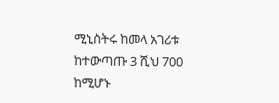ሚኒስትሩ ከመላ አገሪቱ ከተውጣጡ 3 ሺህ 700 ከሚሆኑ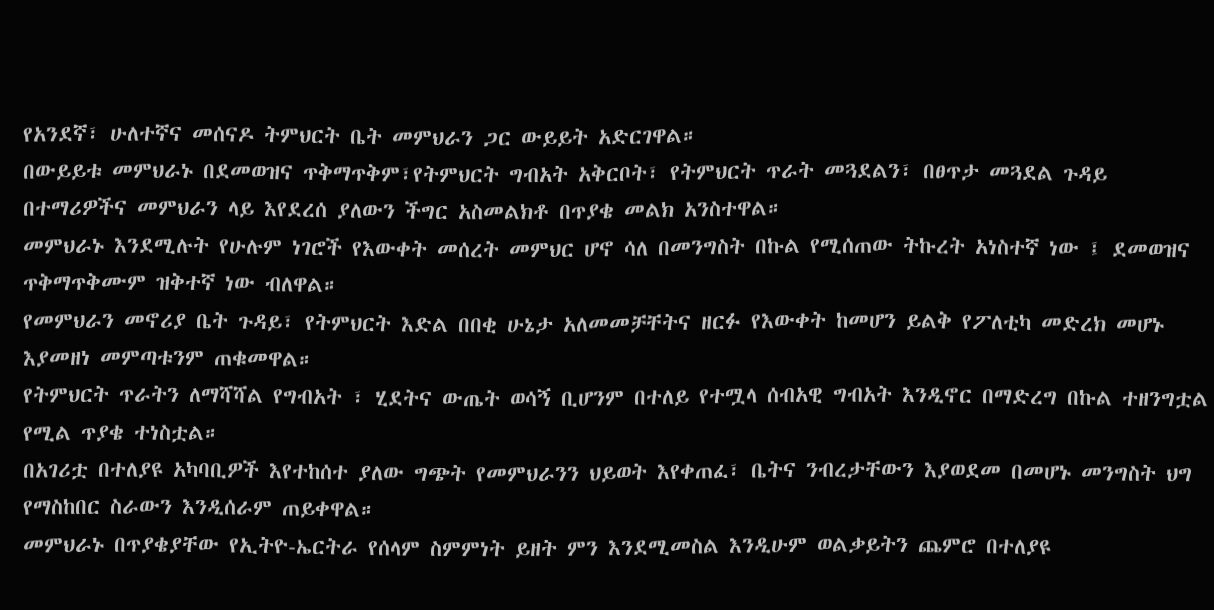የአንደኛ፣ ሁለተኛና መሰናዶ ትምህርት ቤት መምህራን ጋር ውይይት አድርገዋል።
በውይይቱ መምህራኑ በደመወዝና ጥቅማጥቅም፣የትምህርት ግብአት አቅርቦት፣ የትምህርት ጥራት መጓደልን፣ በፀጥታ መጓደል ጉዳይ በተማሪዎችና መምህራን ላይ እየደረሰ ያለውን ችግር አስመልክቶ በጥያቄ መልክ አንስተዋል።
መምህራኑ እንደሚሉት የሁሉም ነገሮች የእውቀት መሰረት መምህር ሆኖ ሳለ በመንግስት በኩል የሚሰጠው ትኩረት አነስተኛ ነው ፤ ደመወዝና ጥቅማጥቅሙም ዝቅተኛ ነው ብለዋል።
የመምህራን መኖሪያ ቤት ጉዳይ፣ የትምህርት እድል በበቂ ሁኔታ አለመመቻቸትና ዘርፉ የእውቀት ከመሆን ይልቅ የፖለቲካ መድረክ መሆኑ እያመዘነ መምጣቱንም ጠቁመዋል።
የትምህርት ጥራትን ለማሻሻል የግብአት ፣ ሂደትና ውጤት ወሳኝ ቢሆንም በተለይ የተሟላ ሰብአዊ ግብአት እንዲኖር በማድረግ በኩል ተዘንግቷል የሚል ጥያቄ ተነስቷል።
በአገሪቷ በተለያዩ አካባቢዎች እየተከሰተ ያለው ግጭት የመምህራንን ህይወት እየቀጠፈ፣ ቤትና ንብረታቸውን እያወደመ በመሆኑ መንግስት ህግ የማስከበር ስራውን እንዲሰራም ጠይቀዋል።
መምህራኑ በጥያቄያቸው የኢትዮ-ኤርትራ የሰላም ስምምነት ይዘት ምን እንደሚመስል እንዲሁም ወልቃይትን ጨምሮ በተለያዩ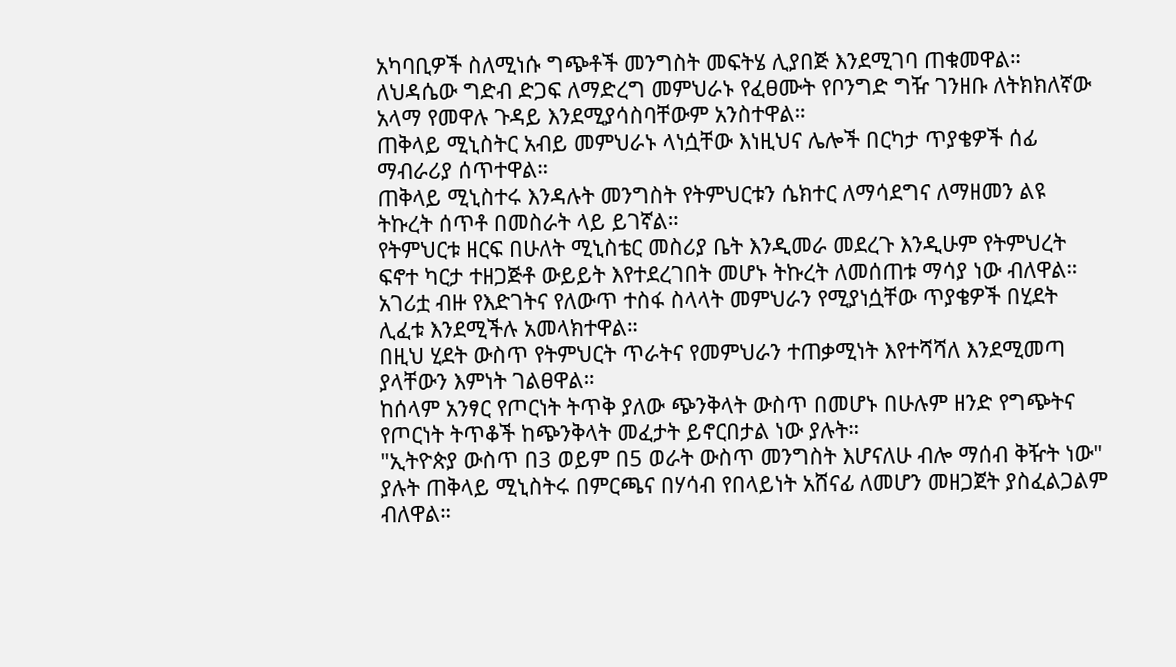አካባቢዎች ስለሚነሱ ግጭቶች መንግስት መፍትሄ ሊያበጅ እንደሚገባ ጠቁመዋል።
ለህዳሴው ግድብ ድጋፍ ለማድረግ መምህራኑ የፈፀሙት የቦንግድ ግዥ ገንዘቡ ለትክክለኛው አላማ የመዋሉ ጉዳይ እንደሚያሳስባቸውም አንስተዋል።
ጠቅላይ ሚኒስትር አብይ መምህራኑ ላነሷቸው እነዚህና ሌሎች በርካታ ጥያቄዎች ሰፊ ማብራሪያ ሰጥተዋል።
ጠቅላይ ሚኒስተሩ እንዳሉት መንግስት የትምህርቱን ሴክተር ለማሳደግና ለማዘመን ልዩ ትኩረት ሰጥቶ በመስራት ላይ ይገኛል።
የትምህርቱ ዘርፍ በሁለት ሚኒስቴር መስሪያ ቤት እንዲመራ መደረጉ እንዲሁም የትምህረት ፍኖተ ካርታ ተዘጋጅቶ ውይይት እየተደረገበት መሆኑ ትኩረት ለመሰጠቱ ማሳያ ነው ብለዋል።
አገሪቷ ብዙ የእድገትና የለውጥ ተስፋ ስላላት መምህራን የሚያነሷቸው ጥያቄዎች በሂደት ሊፈቱ እንደሚችሉ አመላክተዋል።
በዚህ ሂደት ውስጥ የትምህርት ጥራትና የመምህራን ተጠቃሚነት እየተሻሻለ እንደሚመጣ ያላቸውን እምነት ገልፀዋል።
ከሰላም አንፃር የጦርነት ትጥቅ ያለው ጭንቅላት ውስጥ በመሆኑ በሁሉም ዘንድ የግጭትና የጦርነት ትጥቆች ከጭንቅላት መፈታት ይኖርበታል ነው ያሉት።
"ኢትዮጵያ ውስጥ በ3 ወይም በ5 ወራት ውስጥ መንግስት እሆናለሁ ብሎ ማሰብ ቅዥት ነው" ያሉት ጠቅላይ ሚኒስትሩ በምርጫና በሃሳብ የበላይነት አሸናፊ ለመሆን መዘጋጀት ያስፈልጋልም ብለዋል።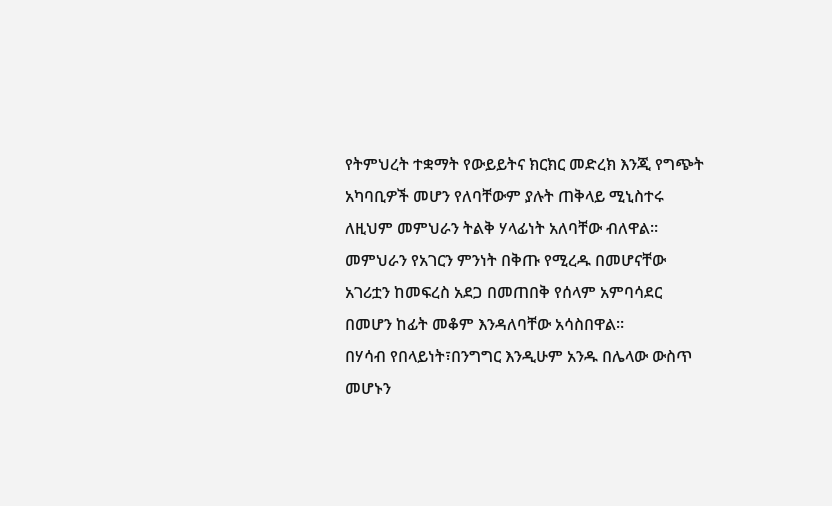የትምህረት ተቋማት የውይይትና ክርክር መድረክ እንጂ የግጭት አካባቢዎች መሆን የለባቸውም ያሉት ጠቅላይ ሚኒስተሩ ለዚህም መምህራን ትልቅ ሃላፊነት አለባቸው ብለዋል።
መምህራን የአገርን ምንነት በቅጡ የሚረዱ በመሆናቸው አገሪቷን ከመፍረስ አደጋ በመጠበቅ የሰላም አምባሳደር በመሆን ከፊት መቆም እንዳለባቸው አሳስበዋል።
በሃሳብ የበላይነት፣በንግግር እንዲሁም አንዱ በሌላው ውስጥ መሆኑን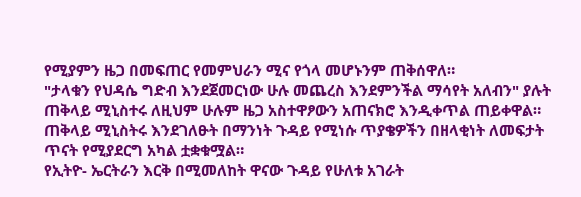የሚያምን ዜጋ በመፍጠር የመምህራን ሚና የጎላ መሆኑንም ጠቅሰዋለ።
"ታላቁን የህዳሴ ግድብ እንደጀመርነው ሁሉ መጨረስ እንደምንችል ማሳየት አለብን" ያሉት ጠቅላይ ሚኒስተሩ ለዚህም ሁሉም ዜጋ አስተዋፆውን አጠናክሮ እንዲቀጥል ጠይቀዋል።
ጠቅላይ ሚኒስትሩ እንደገለፁት በማንነት ጉዳይ የሚነሱ ጥያቄዎችን በዘላቂነት ለመፍታት ጥናት የሚያደርግ አካል ቷቋቁሟል።
የኢትዮ- ኤርትራን እርቅ በሚመለከት ዋናው ጉዳይ የሁለቱ አገራት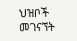ህዝቦች መገናኘት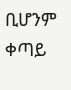ቢሆንም ቀጣይ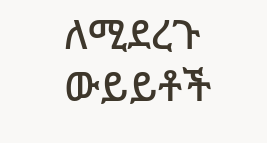ለሚደረጉ ውይይቶች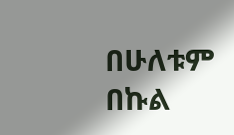በሁለቱም በኩል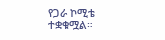የጋራ ኮሚቴ ተቋቁሟል።